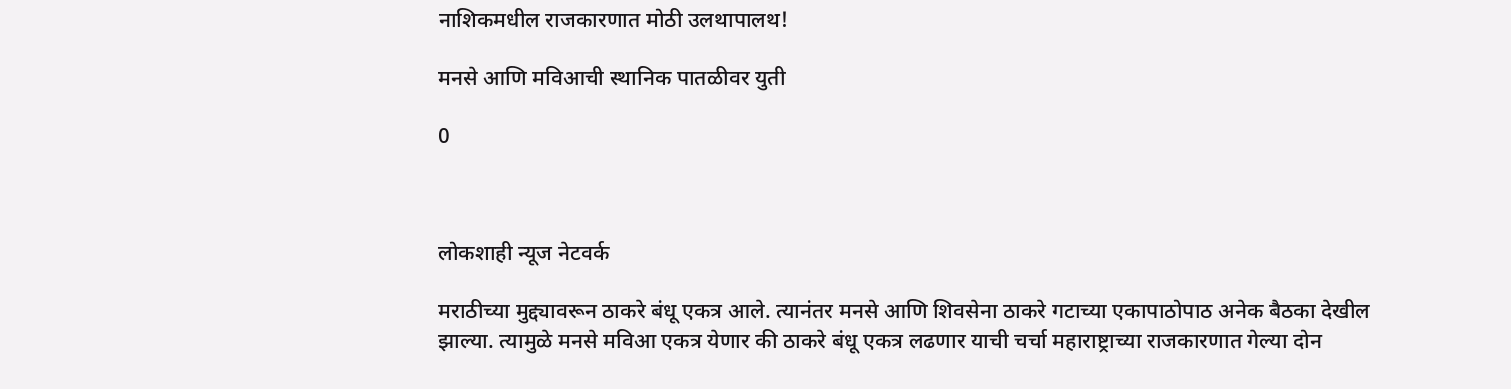नाशिकमधील राजकारणात मोठी उलथापालथ!

मनसे आणि मविआची स्थानिक पातळीवर युती

0



लोकशाही न्यूज नेटवर्क

मराठीच्या मुद्द्यावरून ठाकरे बंधू एकत्र आले. त्यानंतर मनसे आणि शिवसेना ठाकरे गटाच्या एकापाठोपाठ अनेक बैठका देखील झाल्या. त्यामुळे मनसे मविआ एकत्र येणार की ठाकरे बंधू एकत्र लढणार याची चर्चा महाराष्ट्राच्या राजकारणात गेल्या दोन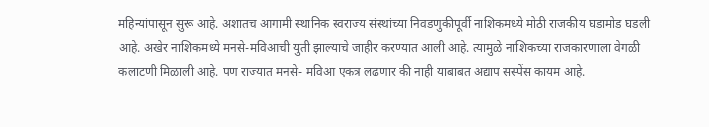महिन्यांपासून सुरू आहे. अशातच आगामी स्थानिक स्वराज्य संस्थांच्या निवडणुकीपूर्वी नाशिकमध्ये मोठी राजकीय घडामोड घडली आहे. अखेर नाशिकमध्ये मनसे-मविआची युती झाल्याचे जाहीर करण्यात आली आहे. त्यामुळे नाशिकच्या राजकारणाला वेगळी कलाटणी मिळाली आहे. पण राज्यात मनसे- मविआ एकत्र लढणार की नाही याबाबत अद्याप सस्पेंस कायम आहे.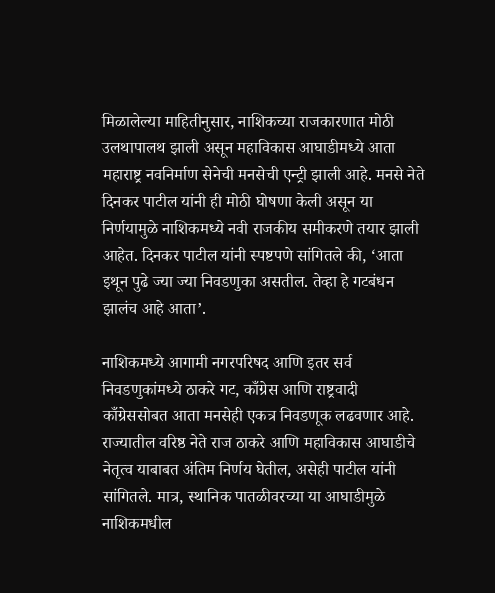मिळालेल्या माहितीनुसार, नाशिकच्या राजकारणात मोठी उलथापालथ झाली असून महाविकास आघाडीमध्ये आता महाराष्ट्र नवनिर्माण सेनेची मनसेची एन्ट्री झाली आहे. मनसे नेते दिनकर पाटील यांनी ही मोठी घोषणा केली असून या निर्णयामुळे नाशिकमध्ये नवी राजकीय समीकरणे तयार झाली आहेत. दिनकर पाटील यांनी स्पष्टपणे सांगितले की, ‘आता इथून पुढे ज्या ज्या निवडणुका असतील. तेव्हा हे गटबंधन झालंच आहे आता’.

नाशिकमध्ये आगामी नगरपरिषद आणि इतर सर्व निवडणुकांमध्ये ठाकरे गट, काँग्रेस आणि राष्ट्रवादी काँग्रेससोबत आता मनसेही एकत्र निवडणूक लढवणार आहे. राज्यातील वरिष्ठ नेते राज ठाकरे आणि महाविकास आघाडीचे नेतृत्व याबाबत अंतिम निर्णय घेतील, असेही पाटील यांनी सांगितले. मात्र, स्थानिक पातळीवरच्या या आघाडीमुळे नाशिकमधील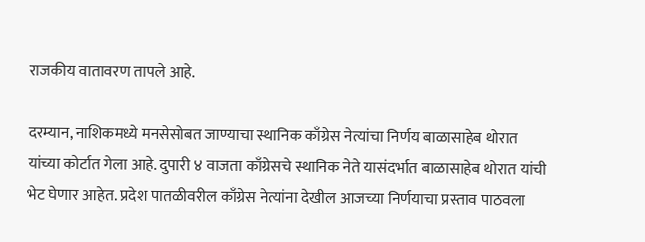राजकीय वातावरण तापले आहे.

दरम्यान, नाशिकमध्ये मनसेसोबत जाण्याचा स्थानिक काँग्रेस नेत्यांचा निर्णय बाळासाहेब थोरात यांच्या कोर्टात गेला आहे. दुपारी ४ वाजता काँग्रेसचे स्थानिक नेते यासंदर्भात बाळासाहेब थोरात यांची भेट घेणार आहेत. प्रदेश पातळीवरील काँग्रेस नेत्यांना देखील आजच्या निर्णयाचा प्रस्ताव पाठवला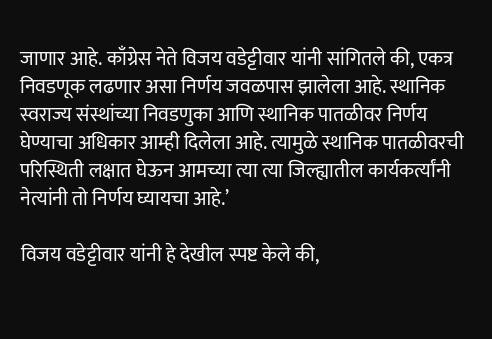जाणार आहे. काँग्रेस नेते विजय वडेट्टीवार यांनी सांगितले की, एकत्र निवडणूक लढणार असा निर्णय जवळपास झालेला आहे. स्थानिक स्वराज्य संस्थांच्या निवडणुका आणि स्थानिक पातळीवर निर्णय घेण्याचा अधिकार आम्ही दिलेला आहे. त्यामुळे स्थानिक पातळीवरची परिस्थिती लक्षात घेऊन आमच्या त्या त्या जिल्ह्यातील कार्यकर्त्यांनी नेत्यांनी तो निर्णय घ्यायचा आहे.’

विजय वडेट्टीवार यांनी हे देखील स्पष्ट केले की,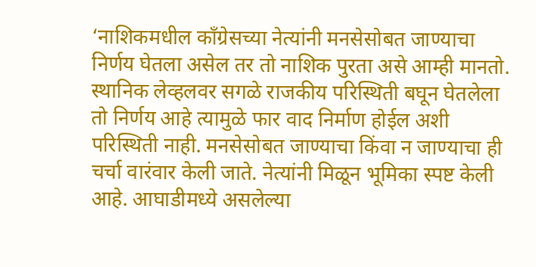‘नाशिकमधील काँग्रेसच्या नेत्यांनी मनसेसोबत जाण्याचा निर्णय घेतला असेल तर तो नाशिक पुरता असे आम्ही मानतो. स्थानिक लेव्हलवर सगळे राजकीय परिस्थिती बघून घेतलेला तो निर्णय आहे त्यामुळे फार वाद निर्माण होईल अशी परिस्थिती नाही. मनसेसोबत जाण्याचा किंवा न जाण्याचा ही चर्चा वारंवार केली जाते. नेत्यांनी मिळून भूमिका स्पष्ट केली आहे. आघाडीमध्ये असलेल्या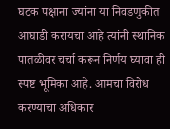घटक पक्षाना ज्यांना या निवडणुकीत आघाडी करायचा आहे त्यांनी स्थानिक पातळीवर चर्चा करून निर्णय घ्यावा ही स्पष्ट भूमिका आहे. आमचा विरोध करण्याचा अधिकार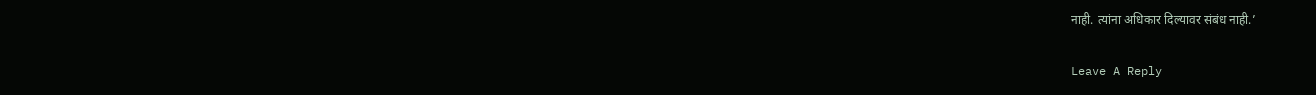नाही. त्यांना अधिकार दिल्यावर संबंध नाही.’

Leave A Reply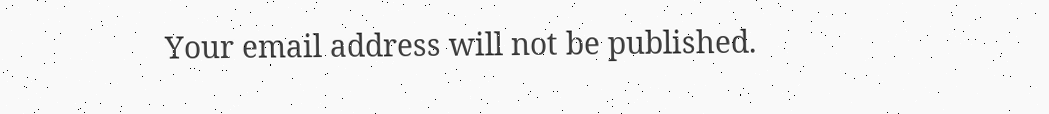Your email address will not be published.